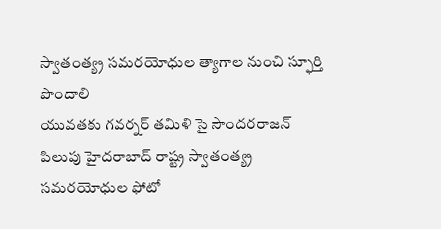స్వాతంత్య్ర సమరయోధుల త్యాగాల నుంచి స్ఫూర్తి పొందాలి
యువతకు గవర్నర్ తమిళి సై సౌందరరాజన్ పిలుపు హైదరాబాద్ రాష్ట్ర స్వాతంత్య్ర సమరయోధుల ఫోటో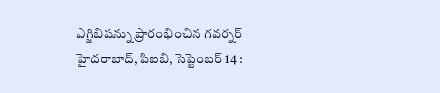ఎగ్జిబిషన్ను ప్రారంభించిన గవర్నర్ హైదరాబాద్, పిఐబి, సెప్టెంబర్ 14 :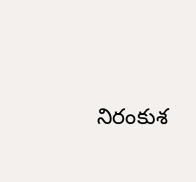నిరంకుశ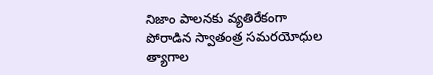నిజాం పాలనకు వ్యతిరేకంగా పోరాడిన స్వాతంత్ర సమరయోధుల త్యాగాల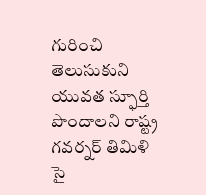గురించి తెలుసుకుని యువత స్ఫూర్తి పొందాలని రాష్ట్ర గవర్నర్ తిమిళి సై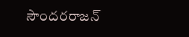సౌందరరాజన్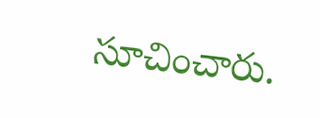సూచించారు.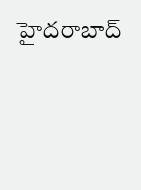హైదరాబాద్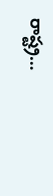రాష్ట్ర…